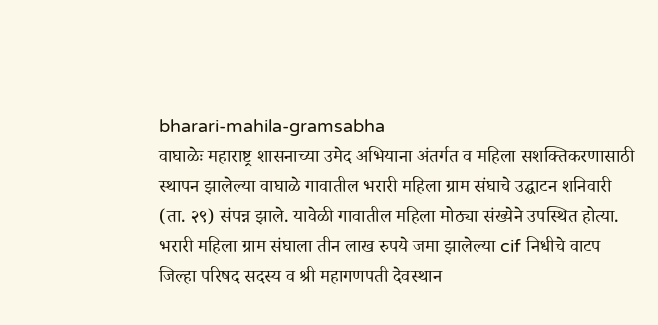bharari-mahila-gramsabha
वाघाळेः महाराष्ट्र शासनाच्या उमेद अभियाना अंतर्गत व महिला सशक्तिकरणासाठी स्थापन झालेल्या वाघाळे गावातील भरारी महिला ग्राम संघाचे उद्घाटन शनिवारी (ता. २९) संपन्न झाले. यावेळी गावातील महिला मोठ्या संख्येने उपस्थित होत्या.
भरारी महिला ग्राम संघाला तीन लाख रुपये जमा झालेल्या cif निधीचे वाटप जिल्हा परिषद सदस्य व श्री महागणपती देवस्थान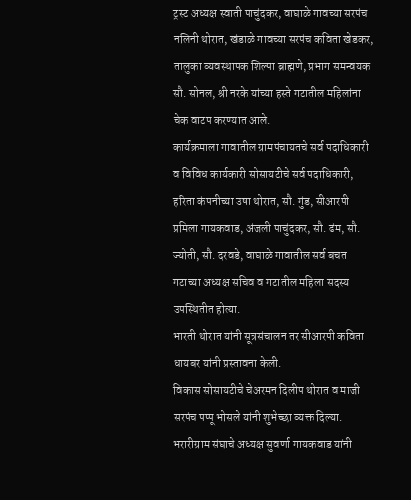ट्रस्ट अध्यक्ष स्वाती पाचुंदकर, वाघाळे गावच्या सरपंच नलिनी थोरात, खंडाळे गावच्या सरपंच कविता खेडकर, तालुका व्यवस्थापक शिल्पा ब्राह्मणे, प्रभाग समन्वयक सौ. सोनल, श्री नरके यांच्या हस्ते गटातील महिलांना चेक वाटप करण्यात आले.
कार्यक्रमाला गावातील ग्रामपंचायतचे सर्व पदाधिकारी व विविध कार्यकारी सोसायटीचे सर्व पदाधिकारी, हरिता कंपनीच्या उषा थोरात, सौ. गुंड, सीआरपी प्रमिला गायकवाड, अंजली पाचुंदकर, सौ. ढंम, सौ. ज्योती, सौ. दरवडे, वाघाळे गावातील सर्व बचत गटाच्या अध्यक्ष सचिव व गटातील महिला सदस्य उपस्थितीत होत्या.
भारती थोरात यांनी सूत्रसंचालन तर सीआरपी कविता धायबर यांनी प्रस्तावना केली.
विकास सोसायटीचे चेअरमन दिलीप थोरात व माजी सरपंच पप्पू भोसले यांनी शुभेच्छा व्यक्त दिल्या. भरारीग्राम संघाचे अध्यक्ष सुवर्णा गायकवाड यांनी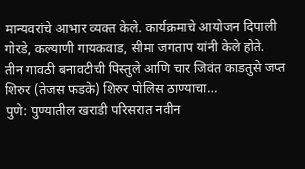मान्यवरांचे आभार व्यक्त केले. कार्यक्रमाचे आयोजन दिपाली गोरडे, कल्याणी गायकवाड, सीमा जगताप यांनी केले होते.
तीन गावठी बनावटीची पिस्तुले आणि चार जिवंत काडतुसे जप्त शिरुर (तेजस फडके) शिरुर पोलिस ठाण्याचा…
पुणे: पुण्यातील खराडी परिसरात नवीन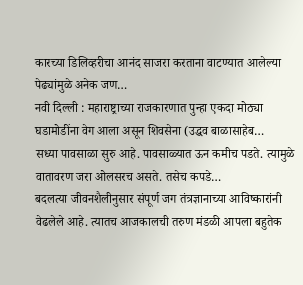कारच्या डिलिव्हरीचा आनंद साजरा करताना वाटण्यात आलेल्या पेढ्यांमुळे अनेक जण…
नवी दिल्ली : महाराष्ट्राच्या राजकारणात पुन्हा एकदा मोठ्या घडामोडींना वेग आला असून शिवसेना (उद्धव बाळासाहेब…
सध्या पावसाळा सुरु आहे. पावसाळ्यात ऊन कमीच पडते. त्यामुळे वातावरण जरा ओलसरच असते. तसेच कपडे…
बदलत्या जीवनशैलीनुसार संपूर्ण जग तंत्रज्ञानाच्या आविष्कारांनी वेढलेले आहे. त्यातच आजकालची तरुण मंडळी आपला बहुतेक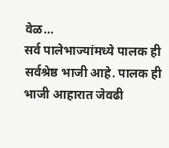वेळ…
सर्व पालेभाज्यांमध्ये पालक ही सर्वश्रेष्ठ भाजी आहे. पालक ही भाजी आहारात जेवढी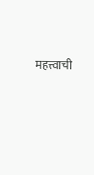महत्त्वाची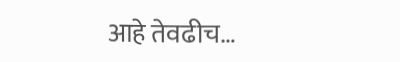आहे तेवढीच…